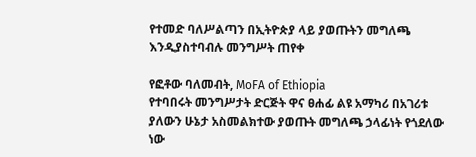የተመድ ባለሥልጣን በኢትዮጵያ ላይ ያወጡትን መግለጫ እንዲያስተባብሉ መንግሥት ጠየቀ

የፎቶው ባለመብት, MoFA of Ethiopia
የተባበሩት መንግሥታት ድርጅት ዋና ፀሐፊ ልዩ አማካሪ በአገሪቱ ያለውን ሁኔታ አስመልክተው ያወጡት መግለጫ ኃላፊነት የጎደለው ነው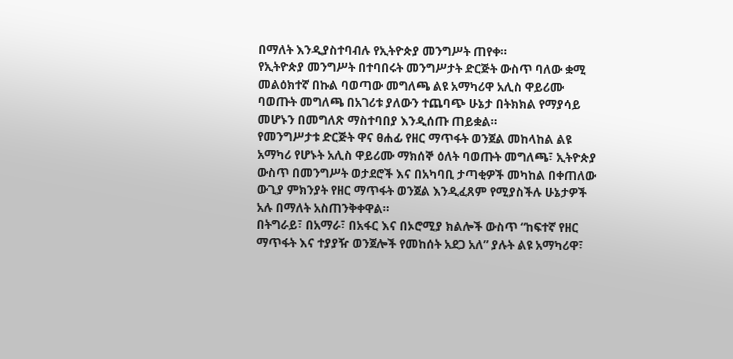በማለት እንዲያስተባብሉ የኢትዮጵያ መንግሥት ጠየቀ።
የኢትዮጵያ መንግሥት በተባበሩት መንግሥታት ድርጅት ውስጥ ባለው ቋሚ መልዕክተኛ በኩል ባወጣው መግለጫ ልዩ አማካሪዋ አሊስ ዋይሪሙ ባወጡት መግለጫ በአገሪቱ ያለውን ተጨባጭ ሁኔታ በትክክል የማያሳይ መሆኑን በመግለጽ ማስተባበያ እንዲሰጡ ጠይቋል።
የመንግሥታቱ ድርጅት ዋና ፀሐፊ የዘር ማጥፋት ወንጀል መከላከል ልዩ አማካሪ የሆኑት አሊስ ዋይሪሙ ማክሰኞ ዕለት ባወጡት መግለጫ፣ ኢትዮጵያ ውስጥ በመንግሥት ወታደሮች እና በአካባቢ ታጣቂዎች መካከል በቀጠለው ውጊያ ምክንያት የዘር ማጥፋት ወንጀል እንዲፈጸም የሚያስችሉ ሁኔታዎች አሉ በማለት አስጠንቅቀዋል።
በትግራይ፣ በአማራ፣ በአፋር እና በኦሮሚያ ክልሎች ውስጥ “ከፍተኛ የዘር ማጥፋት እና ተያያዥ ወንጀሎች የመከሰት አደጋ አለ” ያሉት ልዩ አማካሪዋ፣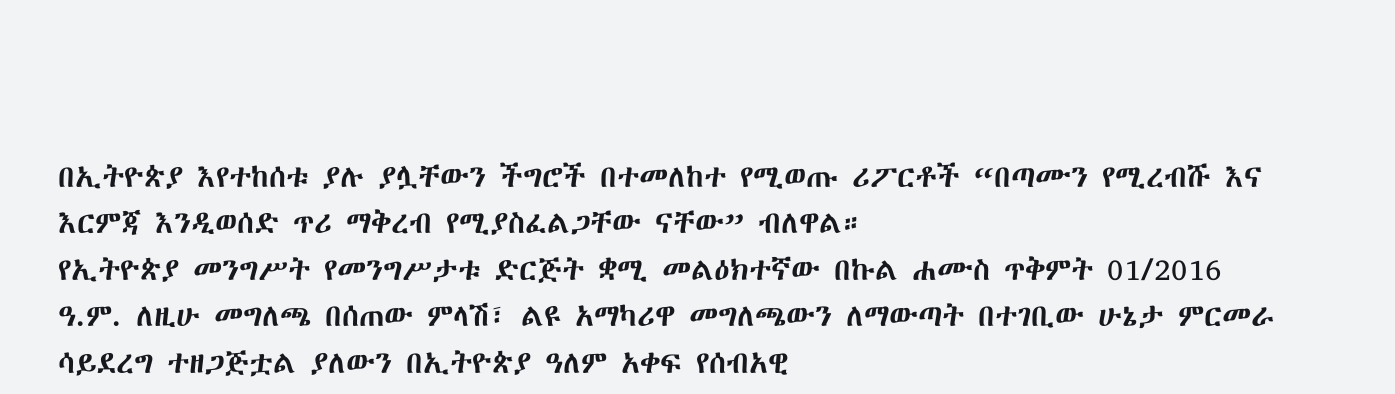በኢትዮጵያ እየተከሰቱ ያሉ ያሏቸውን ችግሮች በተመለከተ የሚወጡ ሪፖርቶች “በጣሙን የሚረብሹ እና እርምጃ እንዲወሰድ ጥሪ ማቅረብ የሚያስፈልጋቸው ናቸው” ብለዋል።
የኢትዮጵያ መንግሥት የመንግሥታቱ ድርጅት ቋሚ መልዕክተኛው በኩል ሐሙስ ጥቅምት 01/2016 ዓ.ም. ለዚሁ መግለጫ በሰጠው ምላሽ፣ ልዩ አማካሪዋ መግለጫውን ለማውጣት በተገቢው ሁኔታ ምርመራ ሳይደረግ ተዘጋጅቷል ያለውን በኢትዮጵያ ዓለም አቀፍ የሰብአዊ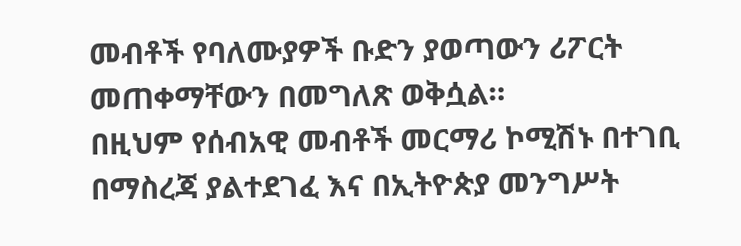መብቶች የባለሙያዎች ቡድን ያወጣውን ሪፖርት መጠቀማቸውን በመግለጽ ወቅሷል።
በዚህም የሰብአዊ መብቶች መርማሪ ኮሚሽኑ በተገቢ በማስረጃ ያልተደገፈ እና በኢትዮጵያ መንግሥት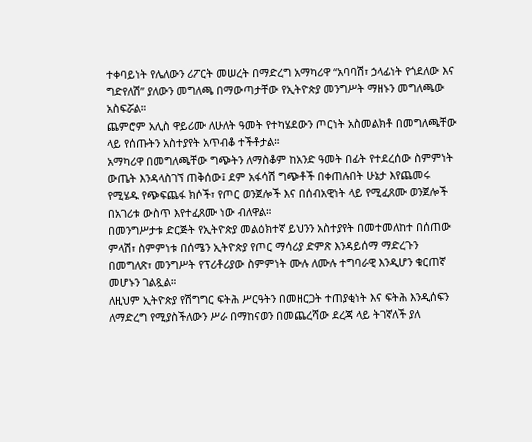ተቀባይነት የሌለውን ሪፖርት መሠረት በማድረግ አማካሪዋ “አባባሽ፣ ኃላፊነት የጎደለው እና ግድየለሽ” ያለውን መግለጫ በማውጣታቸው የኢትዮጵያ መንግሥት ማዘኑን መግለጫው አስፍሯል።
ጨምሮም አሊስ ዋይሪሙ ለሁለት ዓመት የተካሄደውን ጦርነት አስመልክቶ በመግለጫቸው ላይ የሰጡትን አስተያየት አጥብቆ ተችቶታል።
አማካሪዋ በመግለጫቸው ግጭትን ለማስቆም ከአንድ ዓመት በፊት የተደረሰው ስምምነት ውጤት እንዳላስገኘ ጠቅሰው፤ ደም አፋሳሽ ግጭቶች በቀጠሉበት ሁኔታ እየጨመሩ የሚሄዱ የጭፍጨፋ ክሶች፣ የጦር ወንጀሎች እና በሰብአዊነት ላይ የሚፈጸሙ ወንጀሎች በአገሪቱ ውስጥ እየተፈጸሙ ነው ብለዋል።
በመንግሥታቱ ድርጅት የኢትዮጵያ መልዕክተኛ ይህንን አስተያየት በመተመለከተ በሰጠው ምላሽ፣ ስምምነቱ በሰሜን ኢትዮጵያ የጦር ማሳሪያ ድምጽ እንዳይሰማ ማድረጉን በመግለጽ፣ መንግሥት የፕሪቶሪያው ስምምነት ሙሉ ለሙሉ ተግባራዊ እንዲሆን ቁርጠኛ መሆኑን ገልጿል።
ለዚህም ኢትዮጵያ የሽግግር ፍትሕ ሥርዓትን በመዘርጋት ተጠያቂነት እና ፍትሕ እንዲሰፍን ለማድረግ የሚያስችለውን ሥራ በማከናወን በመጨረሻው ደረጃ ላይ ትገኛለች ያለ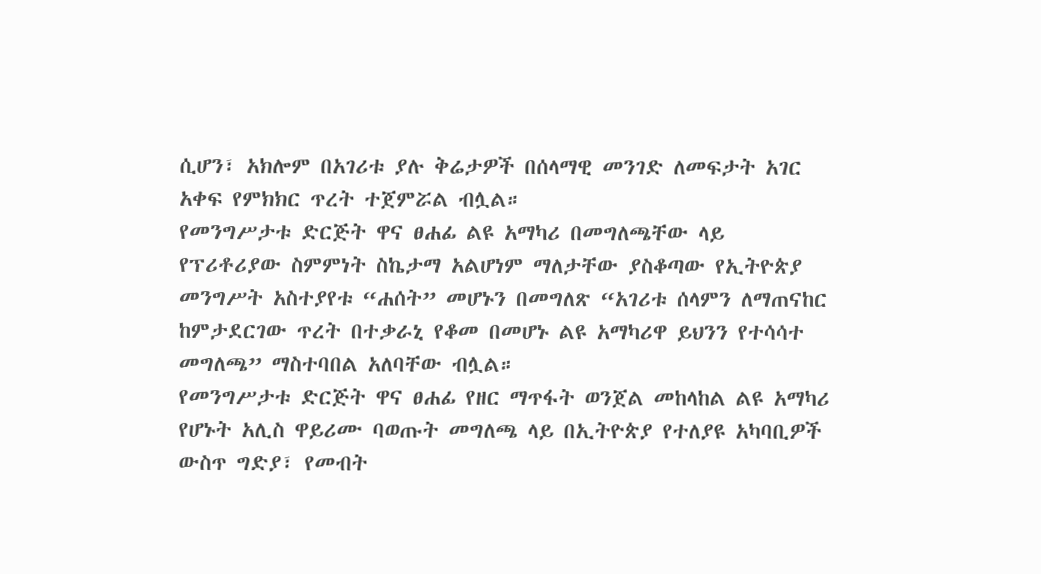ሲሆን፣ አክሎም በአገሪቱ ያሉ ቅሬታዎች በሰላማዊ መንገድ ለመፍታት አገር አቀፍ የምክክር ጥረት ተጀምሯል ብሏል።
የመንግሥታቱ ድርጅት ዋና ፀሐፊ ልዩ አማካሪ በመግለጫቸው ላይ የፕሪቶሪያው ስምምነት ስኬታማ አልሆነም ማለታቸው ያስቆጣው የኢትዮጵያ መንግሥት አስተያየቱ “ሐሰት” መሆኑን በመግለጽ “አገሪቱ ሰላምን ለማጠናከር ከምታደርገው ጥረት በተቃራኒ የቆመ በመሆኑ ልዩ አማካሪዋ ይህንን የተሳሳተ መግለጫ” ማስተባበል አለባቸው ብሏል።
የመንግሥታቱ ድርጅት ዋና ፀሐፊ የዘር ማጥፋት ወንጀል መከላከል ልዩ አማካሪ የሆኑት አሊስ ዋይሪሙ ባወጡት መግለጫ ላይ በኢትዮጵያ የተለያዩ አካባቢዎች ውስጥ ግድያ፣ የመብት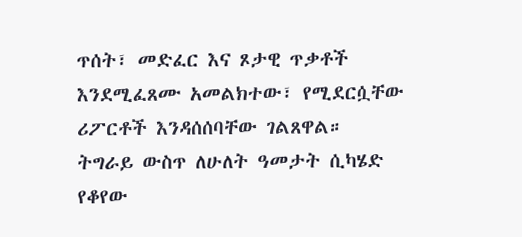ጥሰት፣ መድፈር እና ጾታዊ ጥቃቶች እንደሚፈጸሙ አመልክተው፣ የሚደርሷቸው ሪፖርቶች እንዳሰሰባቸው ገልጸዋል።
ትግራይ ውስጥ ለሁለት ዓመታት ሲካሄድ የቆየው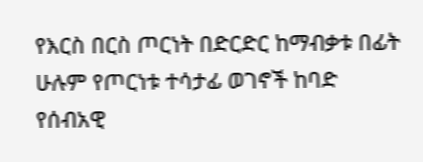የእርስ በርስ ጦርነት በድርድር ከማብቃቱ በፊት ሁሉም የጦርነቱ ተሳታፊ ወገኖች ከባድ የሰብአዊ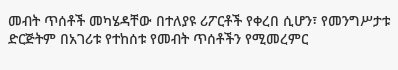መብት ጥሰቶች መካሄዳቸው በተለያዩ ሪፖርቶች የቀረበ ሲሆን፣ የመንግሥታቱ ድርጅትም በአገሪቱ የተከሰቱ የመብት ጥሰቶችን የሚመረምር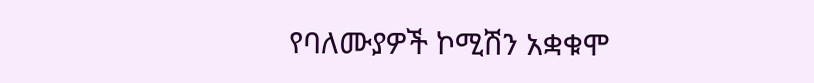የባለሙያዎች ኮሚሽን አቋቁሞ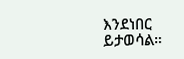እንደነበር ይታወሳል።